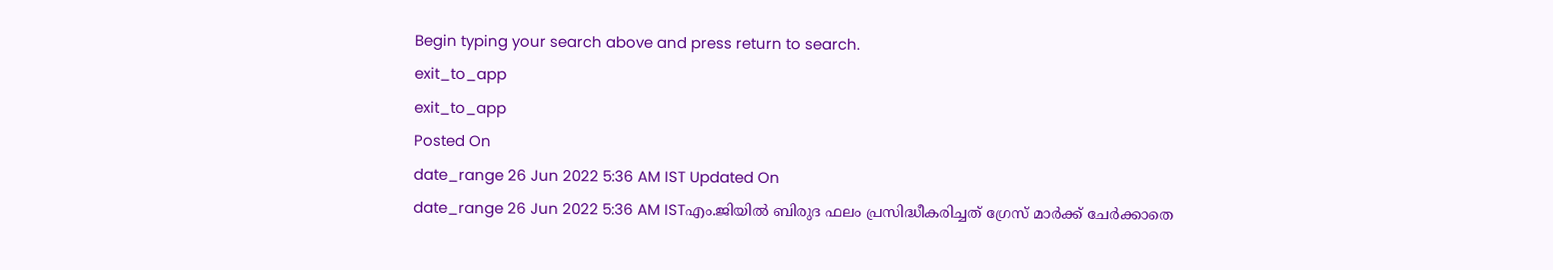Begin typing your search above and press return to search.
exit_to_app
exit_to_app
Posted On
date_range 26 Jun 2022 5:36 AM IST Updated On
date_range 26 Jun 2022 5:36 AM ISTഎം.ജിയിൽ ബിരുദ ഫലം പ്രസിദ്ധീകരിച്ചത് ഗ്രേസ് മാർക്ക് ചേർക്കാതെ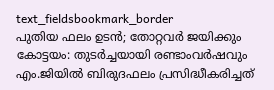text_fieldsbookmark_border
പുതിയ ഫലം ഉടൻ; തോറ്റവർ ജയിക്കും കോട്ടയം: തുടർച്ചയായി രണ്ടാംവർഷവും എം.ജിയിൽ ബിരുദഫലം പ്രസിദ്ധീകരിച്ചത്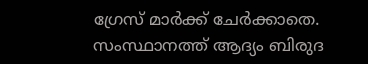ഗ്രേസ് മാർക്ക് ചേർക്കാതെ. സംസ്ഥാനത്ത് ആദ്യം ബിരുദ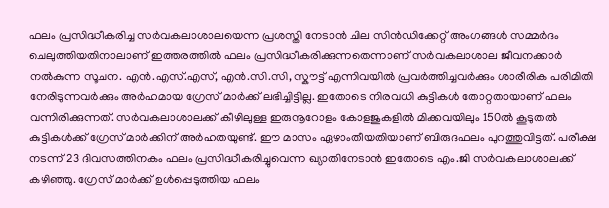ഫലം പ്രസിദ്ധീകരിച്ച സർവകലാശാലയെന്ന പ്രശസ്തി നേടാൻ ചില സിൻഡിക്കേറ്റ് അംഗങ്ങൾ സമ്മർദം ചെലുത്തിയതിനാലാണ് ഇത്തരത്തിൽ ഫലം പ്രസിദ്ധീകരിക്കുന്നതെന്നാണ് സർവകലാശാല ജീവനക്കാർ നൽകുന്ന സൂചന. എൻ.എസ്.എസ്, എൻ.സി.സി, സ്കൗട്ട് എന്നിവയിൽ പ്രവർത്തിച്ചവർക്കും ശാരീരിക പരിമിതി നേരിടുന്നവർക്കും അർഹമായ ഗ്രേസ് മാർക്ക് ലഭിച്ചിട്ടില്ല. ഇതോടെ നിരവധി കുട്ടികൾ തോറ്റതായാണ് ഫലം വന്നിരിക്കുന്നത്. സർവകലാശാലക്ക് കീഴിലുള്ള ഇരുനൂറോളം കോളജുകളിൽ മിക്കവയിലും 150ൽ കൂടുതൽ കുട്ടികൾക്ക് ഗ്രേസ് മാർക്കിന് അർഹതയുണ്ട്. ഈ മാസം ഏഴാംതീയതിയാണ് ബിരുദഫലം പുറത്തുവിട്ടത്. പരീക്ഷ നടന്ന് 23 ദിവസത്തിനകം ഫലം പ്രസിദ്ധീകരിച്ചുവെന്ന ഖ്യാതിനേടാൻ ഇതോടെ എം.ജി സർവകലാശാലക്ക് കഴിഞ്ഞു. ഗ്രേസ് മാർക്ക് ഉൾപ്പെടുത്തിയ ഫലം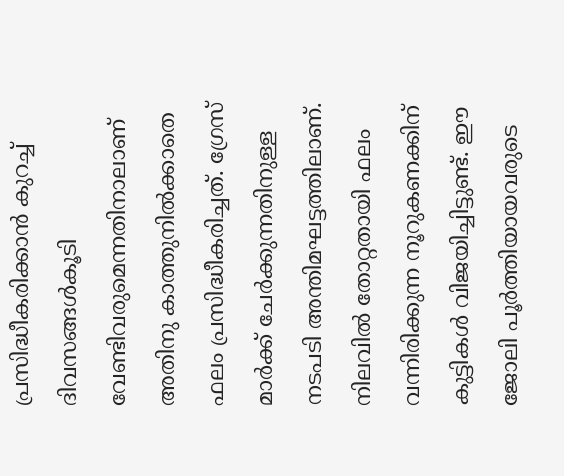പ്രസിദ്ധീകരിക്കാൻ കുറച്ച് ദിവസങ്ങൾകൂടി വേണ്ടിവരുമെന്നതിനാലാണ് അതിനു കാത്തുനിൽക്കാതെ ഫലം പ്രസിദ്ധീകരിച്ചത്. ഗ്രേസ് മാർക്ക് ചേർക്കുന്നതിനുള്ള നടപടി അന്തിമഘട്ടത്തിലാണ്. നിലവിൽ തോറ്റതായി ഫലം വന്നിരിക്കുന്ന നൂറുകണക്കിന് കുട്ടികൾ വിജയിച്ചിട്ടുണ്ട്. ഈ ജോലി പൂർത്തിയായവരുടെ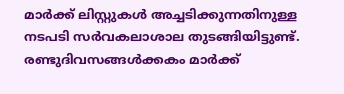മാർക്ക് ലിസ്റ്റുകൾ അച്ചടിക്കുന്നതിനുള്ള നടപടി സർവകലാശാല തുടങ്ങിയിട്ടുണ്ട്. രണ്ടുദിവസങ്ങൾക്കകം മാർക്ക്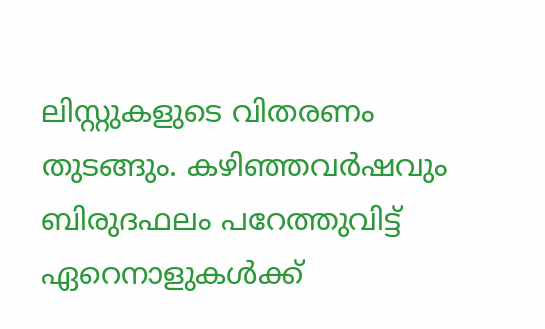ലിസ്റ്റുകളുടെ വിതരണം തുടങ്ങും. കഴിഞ്ഞവർഷവും ബിരുദഫലം പറേത്തുവിട്ട് ഏറെനാളുകൾക്ക്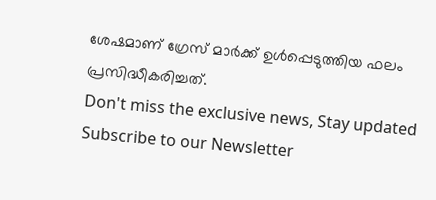ശേഷമാണ് ഗ്രേസ് മാർക്ക് ഉൾപ്പെടുത്തിയ ഫലം പ്രസിദ്ധീകരിച്ചത്.
Don't miss the exclusive news, Stay updated
Subscribe to our Newsletter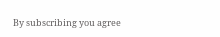By subscribing you agree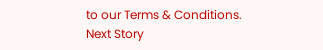to our Terms & Conditions.
Next Story